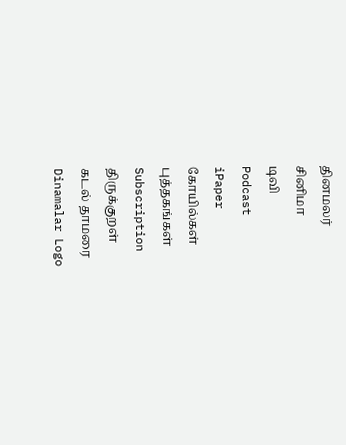தினமலர்
சினிமா
டிவி
Podcast
iPaper
கோயில்கள்
புத்தகங்கள்
Subscription
திருக்குறள்
கடல் தாமரை
Dinamalar Logo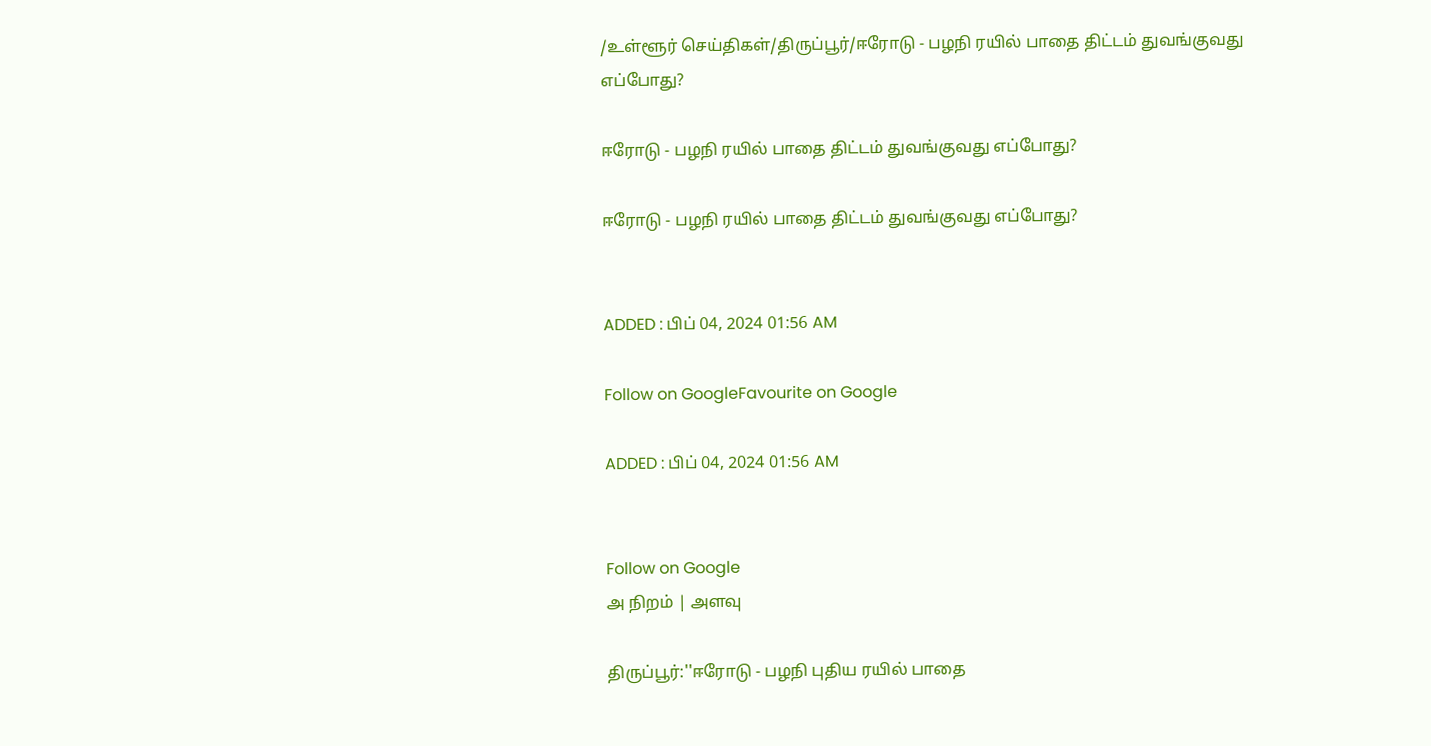/உள்ளூர் செய்திகள்/திருப்பூர்/ஈரோடு - பழநி ரயில் பாதை திட்டம் துவங்குவது எப்போது?

ஈரோடு - பழநி ரயில் பாதை திட்டம் துவங்குவது எப்போது?

ஈரோடு - பழநி ரயில் பாதை திட்டம் துவங்குவது எப்போது?


ADDED : பிப் 04, 2024 01:56 AM

Follow on GoogleFavourite on Google

ADDED : பிப் 04, 2024 01:56 AM


Follow on Google
அ நிறம் | அளவு

திருப்பூர்:''ஈரோடு - பழநி புதிய ரயில் பாதை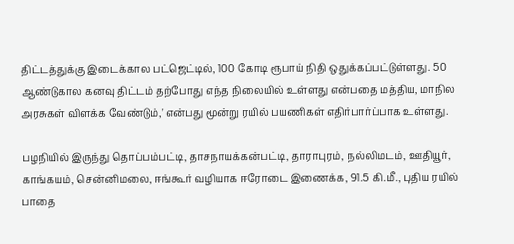திட்டத்துக்கு இடைக்கால பட்ஜெட்டில், 100 கோடி ரூபாய் நிதி ஒதுக்கப்பட்டுள்ளது. 50 ஆண்டுகால கனவு திட்டம் தற்போது எந்த நிலையில் உள்ளது என்பதை மத்திய, மாநில அரசுகள் விளக்க வேண்டும்,' என்பது மூன்று ரயில் பயணிகள் எதிர்பார்ப்பாக உள்ளது.

பழநியில் இருந்து தொப்பம்பட்டி, தாசநாயக்கன்பட்டி, தாராபுரம், நல்லிமடம், ஊதியூர், காங்கயம், சென்னிமலை, ஈங்கூர் வழியாக ஈரோடை இணைக்க, 91.5 கி.மீ., புதிய ரயில் பாதை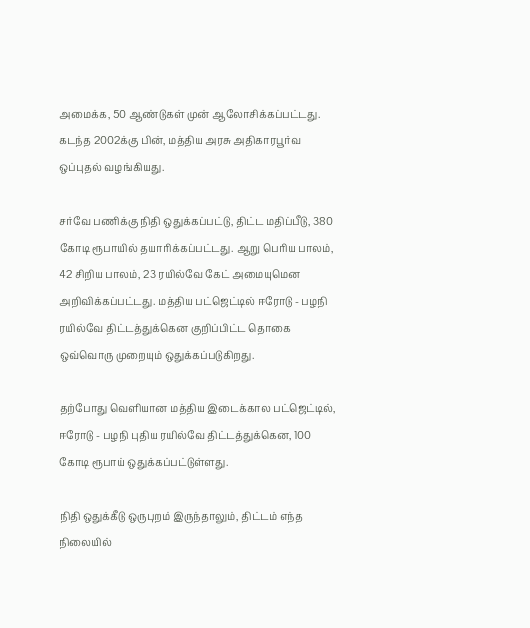அமைக்க, 50 ஆண்டுகள் முன் ஆலோசிக்கப்பட்டது. கடந்த 2002க்கு பின், மத்திய அரசு அதிகாரபூர்வ ஒப்புதல் வழங்கியது.

சர்வே பணிக்கு நிதி ஒதுக்கப்பட்டு, திட்ட மதிப்பீடு, 380 கோடி ரூபாயில் தயாரிக்கப்பட்டது. ஆறு பெரிய பாலம், 42 சிறிய பாலம், 23 ரயில்வே கேட் அமையுமென அறிவிக்கப்பட்டது. மத்திய பட்ஜெட்டில் ஈரோடு - பழநி ரயில்வே திட்டத்துக்கென குறிப்பிட்ட தொகை ஒவ்வொரு முறையும் ஒதுக்கப்படுகிறது.

தற்போது வெளியான மத்திய இடைக்கால பட்ஜெட்டில், ஈரோடு - பழநி புதிய ரயில்வே திட்டத்துக்கென, 100 கோடி ரூபாய் ஒதுக்கப்பட்டுள்ளது.

நிதி ஒதுக்கீடு ஒருபுறம் இருந்தாலும், திட்டம் எந்த நிலையில்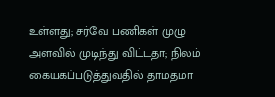உள்ளது; சர்வே பணிகள் முழு அளவில் முடிந்து விட்டதா; நிலம் கையகப்படுத்துவதில் தாமதமா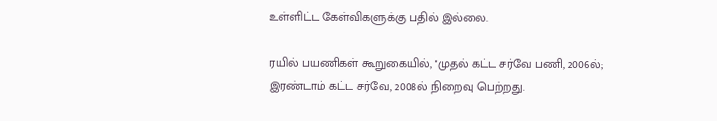உள்ளிட்ட கேள்விகளுக்கு பதில் இல்லை.

ரயில் பயணிகள் கூறுகையில், ''முதல் கட்ட சர்வே பணி, 2006ல்; இரண்டாம் கட்ட சர்வே, 2008ல் நிறைவு பெற்றது.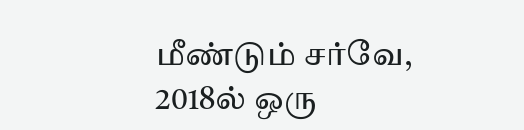மீண்டும் சர்வே, 2018ல் ஒரு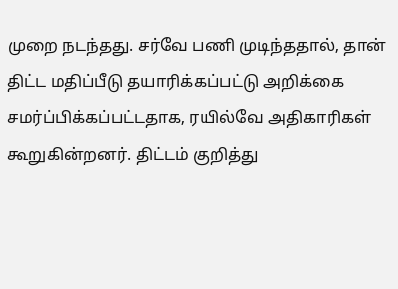முறை நடந்தது. சர்வே பணி முடிந்ததால், தான் திட்ட மதிப்பீடு தயாரிக்கப்பட்டு அறிக்கை சமர்ப்பிக்கப்பட்டதாக, ரயில்வே அதிகாரிகள் கூறுகின்றனர். திட்டம் குறித்து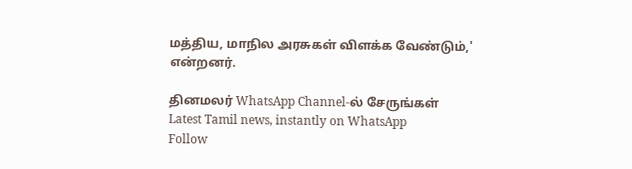மத்திய, மாநில அரசுகள் விளக்க வேண்டும்,' என்றனர்.

தினமலர் WhatsApp Channel-ல் சேருங்கள்
Latest Tamil news, instantly on WhatsApp
Follow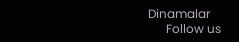Dinamalar
      Follow us